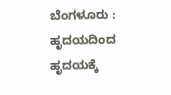ಬೆಂಗಳೂರು : ಹೃದಯದಿಂದ ಹೃದಯಕ್ಕೆ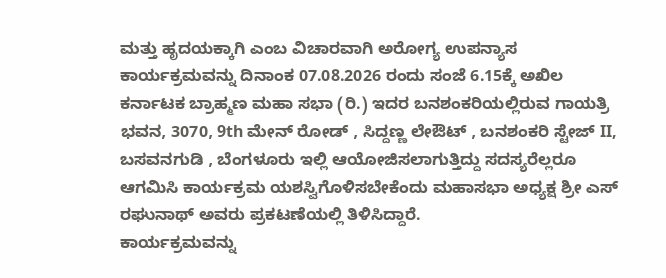ಮತ್ತು ಹೃದಯಕ್ಕಾಗಿ ಎಂಬ ವಿಚಾರವಾಗಿ ಅರೋಗ್ಯ ಉಪನ್ಯಾಸ ಕಾರ್ಯಕ್ರಮವನ್ನು ದಿನಾಂಕ 07.08.2026 ರಂದು ಸಂಜೆ 6.15ಕ್ಕೆ ಅಖಿಲ ಕರ್ನಾಟಕ ಬ್ರಾಹ್ಮಣ ಮಹಾ ಸಭಾ (ರಿ.) ಇದರ ಬನಶಂಕರಿಯಲ್ಲಿರುವ ಗಾಯತ್ರಿ ಭವನ, 3070, 9th ಮೇನ್ ರೋಡ್ , ಸಿದ್ದಣ್ಣ ಲೇಔಟ್ , ಬನಶಂಕರಿ ಸ್ಟೇಜ್ II, ಬಸವನಗುಡಿ , ಬೆಂಗಳೂರು ಇಲ್ಲಿ ಆಯೋಜಿಸಲಾಗುತ್ತಿದ್ದು ಸದಸ್ಯರೆಲ್ಲರೂ ಆಗಮಿಸಿ ಕಾರ್ಯಕ್ರಮ ಯಶಸ್ವಿಗೊಳಿಸಬೇಕೆಂದು ಮಹಾಸಭಾ ಅಧ್ಯಕ್ಷ ಶ್ರೀ ಎಸ್ ರಘುನಾಥ್ ಅವರು ಪ್ರಕಟಣೆಯಲ್ಲಿ ತಿಳಿಸಿದ್ದಾರೆ.
ಕಾರ್ಯಕ್ರಮವನ್ನು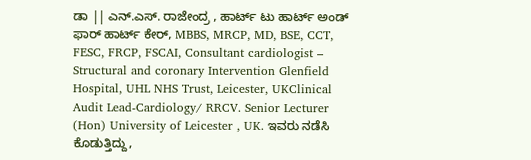ಡಾ || ಎನ್.ಎಸ್. ರಾಜೇಂದ್ರ , ಹಾರ್ಟ್ ಟು ಹಾರ್ಟ್ ಅಂಡ್ ಫಾರ್ ಹಾರ್ಟ್ ಕೇರ್, MBBS, MRCP, MD, BSE, CCT, FESC, FRCP, FSCAI, Consultant cardiologist – Structural and coronary Intervention Glenfield Hospital, UHL NHS Trust, Leicester, UKClinical Audit Lead-Cardiology/ RRCV. Senior Lecturer (Hon) University of Leicester , UK. ಇವರು ನಡೆಸಿ ಕೊಡುತ್ತಿದ್ದು,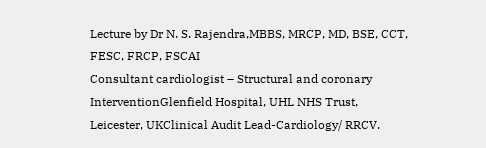Lecture by Dr N. S. Rajendra,MBBS, MRCP, MD, BSE, CCT, FESC, FRCP, FSCAI
Consultant cardiologist – Structural and coronary InterventionGlenfield Hospital, UHL NHS Trust, Leicester, UKClinical Audit Lead-Cardiology/ RRCV.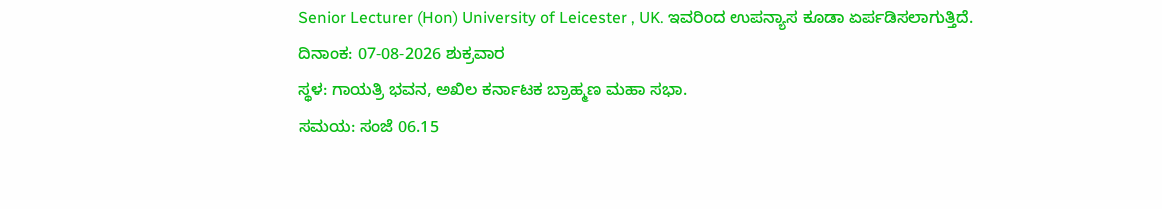Senior Lecturer (Hon) University of Leicester , UK. ಇವರಿಂದ ಉಪನ್ಯಾಸ ಕೂಡಾ ಏರ್ಪಡಿಸಲಾಗುತ್ತಿದೆ.
ದಿನಾಂಕ: 07-08-2026 ಶುಕ್ರವಾರ
ಸ್ಥಳ: ಗಾಯತ್ರಿ ಭವನ, ಅಖಿಲ ಕರ್ನಾಟಕ ಬ್ರಾಹ್ಮಣ ಮಹಾ ಸಭಾ.
ಸಮಯ: ಸಂಜೆ 06.15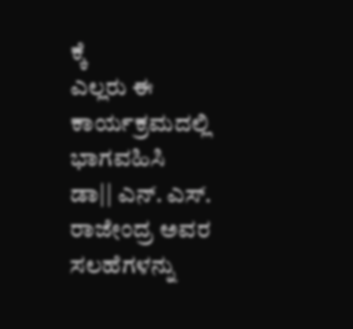ಕ್ಕೆ
ಎಲ್ಲರು ಈ ಕಾರ್ಯಕ್ರಮದಲ್ಲಿ ಭಾಗವಹಿಸಿ ಡಾ|| ಎನ್. ಎಸ್. ರಾಜೇಂದ್ರ ಅವರ ಸಲಹೆಗಳನ್ನು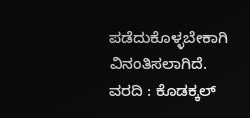ಪಡೆದುಕೊಳ್ಳಬೇಕಾಗಿ ವಿನಂತಿಸಲಾಗಿದೆ.
ವರದಿ : ಕೊಡಕ್ಕಲ್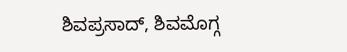ಶಿವಪ್ರಸಾದ್, ಶಿವಮೊಗ್ಗ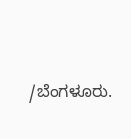/ಬೆಂಗಳೂರು.